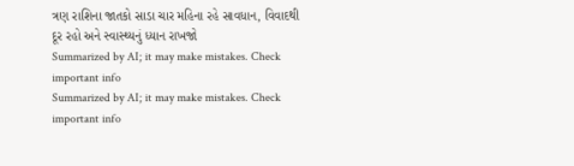ત્રણ રાશિના જાતકો સાડા ચાર મહિના રહે સાવધાન, વિવાદથી દૂર રહો અને સ્વાસ્થ્યનું ધ્યાન રાખજો
Summarized by AI; it may make mistakes. Check important info
Summarized by AI; it may make mistakes. Check important info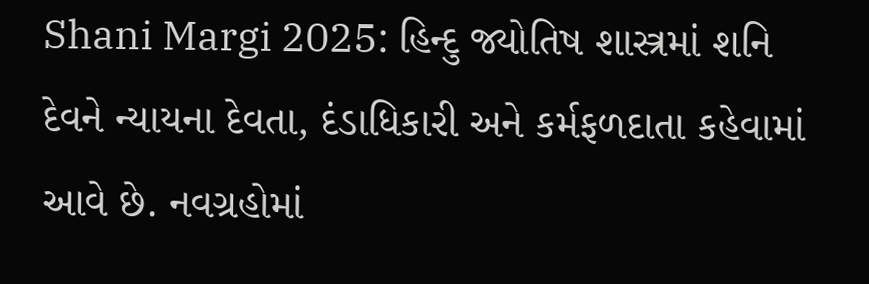Shani Margi 2025: હિન્દુ જ્યોતિષ શાસ્ત્રમાં શનિ દેવને ન્યાયના દેવતા, દંડાધિકારી અને કર્મફળદાતા કહેવામાં આવે છે. નવગ્રહોમાં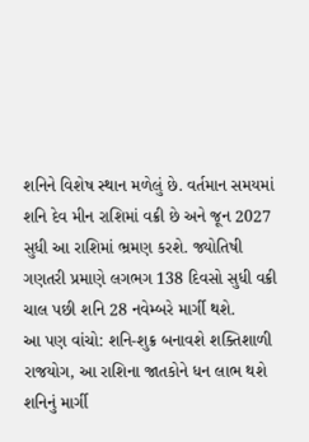શનિને વિશેષ સ્થાન મળેલું છે. વર્તમાન સમયમાં શનિ દેવ મીન રાશિમાં વક્રી છે અને જૂન 2027 સુધી આ રાશિમાં ભ્રમણ કરશે. જ્યોતિષી ગણતરી પ્રમાણે લગભગ 138 દિવસો સુધી વક્રી ચાલ પછી શનિ 28 નવેમ્બરે માર્ગી થશે.
આ પણ વાંચો: શનિ-શુક્ર બનાવશે શક્તિશાળી રાજયોગ, આ રાશિના જાતકોને ધન લાભ થશે
શનિનું માર્ગી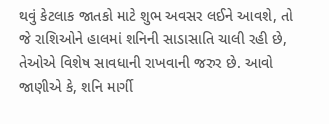થવું કેટલાક જાતકો માટે શુભ અવસર લઈને આવશે, તો જે રાશિઓને હાલમાં શનિની સાડાસાતિ ચાલી રહી છે, તેઓએ વિશેષ સાવધાની રાખવાની જરુર છે. આવો જાણીએ કે, શનિ માર્ગી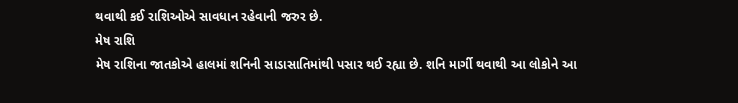થવાથી કઈ રાશિઓએ સાવધાન રહેવાની જરુર છે.
મેષ રાશિ
મેષ રાશિના જાતકોએ હાલમાં શનિની સાડાસાતિમાંથી પસાર થઈ રહ્યા છે. શનિ માર્ગી થવાથી આ લોકોને આ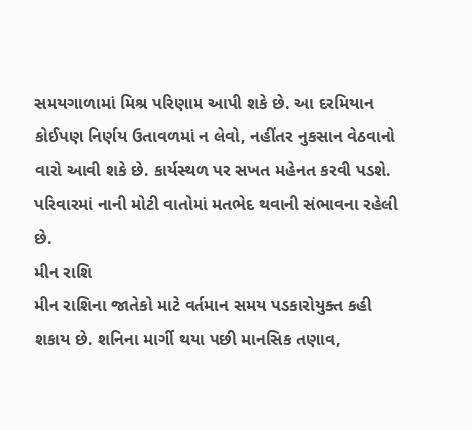સમયગાળામાં મિશ્ર પરિણામ આપી શકે છે. આ દરમિયાન કોઈપણ નિર્ણય ઉતાવળમાં ન લેવો, નહીંતર નુકસાન વેઠવાનો વારો આવી શકે છે. કાર્યસ્થળ પર સખત મહેનત કરવી પડશે. પરિવારમાં નાની મોટી વાતોમાં મતભેદ થવાની સંભાવના રહેલી છે.
મીન રાશિ
મીન રાશિના જાતેકો માટે વર્તમાન સમય પડકારોયુક્ત કહી શકાય છે. શનિના માર્ગી થયા પછી માનસિક તણાવ,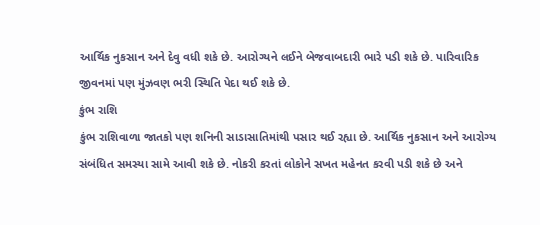આર્થિક નુકસાન અને દેવુ વધી શકે છે. આરોગ્યને લઈને બેજવાબદારી ભારે પડી શકે છે. પારિવારિક જીવનમાં પણ મુંઝવણ ભરી સ્થિતિ પેદા થઈ શકે છે.
કુંભ રાશિ
કુંભ રાશિવાળા જાતકો પણ શનિની સાડાસાતિમાંથી પસાર થઈ રહ્યા છે. આર્થિક નુકસાન અને આરોગ્ય સંબંધિત સમસ્યા સામે આવી શકે છે. નોકરી કરતાં લોકોને સખત મહેનત કરવી પડી શકે છે અને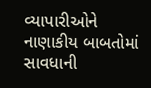વ્યાપારીઓને નાણાકીય બાબતોમાં સાવધાની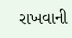રાખવાની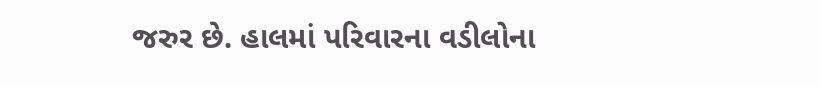જરુર છે. હાલમાં પરિવારના વડીલોના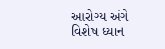આરોગ્ય અંગે વિશેષ ધ્યાન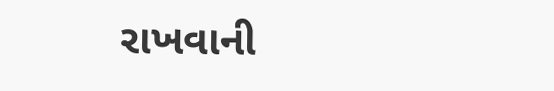રાખવાની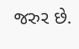જરુર છે.